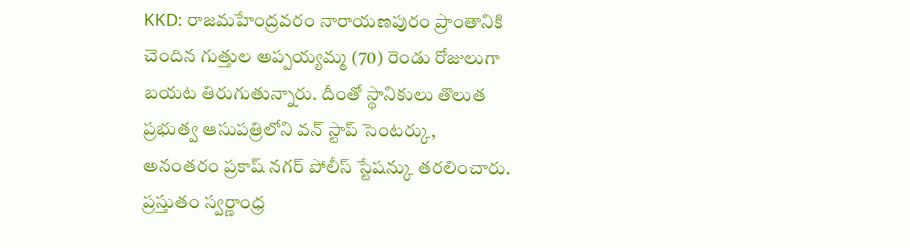KKD: రాజమహేంద్రవరం నారాయణపురం ప్రాంతానికి చెందిన గుత్తుల అప్పయ్యమ్మ (70) రెండు రోజులుగా బయట తిరుగుతున్నారు. దీంతో స్థానికులు తొలుత ప్రభుత్వ ఆసుపత్రిలోని వన్ స్టాప్ సెంటర్కు, అనంతరం ప్రకాష్ నగర్ పోలీస్ స్టేషన్కు తరలించారు. ప్రస్తుతం స్వర్ణాంధ్ర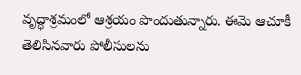వృద్ధాశ్రమంలో ఆశ్రయం పొందుతున్నారు. ఈమె ఆచూకీ తెలిసినవారు పోలీసులను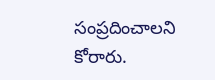సంప్రదించాలని కోరారు.